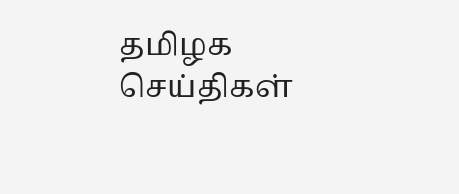தமிழக செய்திகள்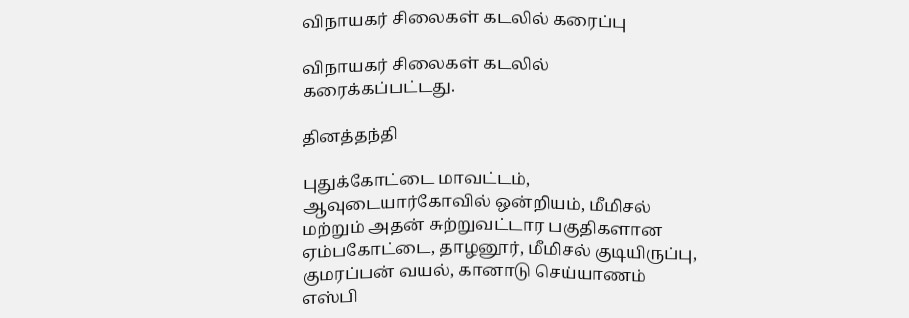விநாயகர் சிலைகள் கடலில் கரைப்பு

விநாயகர் சிலைகள் கடலில் கரைக்கப்பட்டது.

தினத்தந்தி

புதுக்கோட்டை மாவட்டம், ஆவுடையார்கோவில் ஒன்றியம், மீமிசல் மற்றும் அதன் சுற்றுவட்டார பகுதிகளான ஏம்பகோட்டை, தாழனூர், மீமிசல் குடியிருப்பு, குமரப்பன் வயல், கானாடு செய்யாணம் எஸ்பி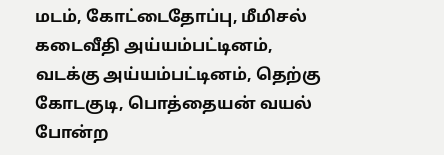மடம், கோட்டைதோப்பு, மீமிசல் கடைவீதி அய்யம்பட்டினம், வடக்கு அய்யம்பட்டினம், தெற்கு கோடகுடி, பொத்தையன் வயல் போன்ற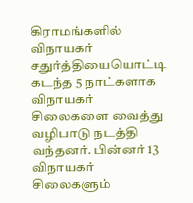கிராமங்களில் விநாயகர் சதுர்த்தியையொட்டி கடந்த 5 நாட்களாக விநாயகர் சிலைகளை வைத்து வழிபாடு நடத்தி வந்தனர். பின்னர் 13 விநாயகர் சிலைகளும்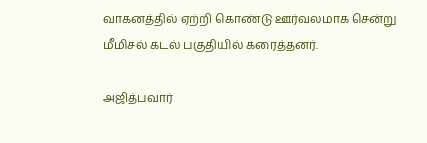வாகனத்தில் ஏற்றி கொண்டு ஊர்வலமாக சென்று மீமிசல் கடல் பகுதியில் கரைத்தனர்.

அஜித்பவார்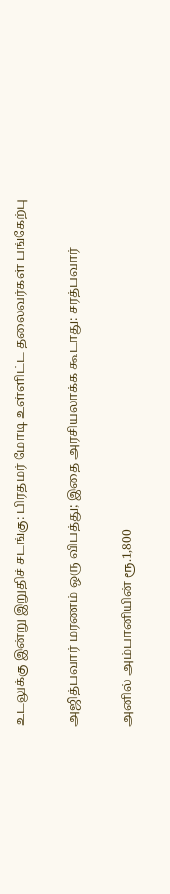உடலுக்கு இன்று இறுதிச் சடங்கு: பிரதமர் மோடி உள்ளிட்ட தலைவர்கள் பங்கேற்பு

அஜித்பவார் மரணம் ஒரு விபத்து; இதை அரசியலாக்க கூடாது: சரத்பவார்

அனில் அம்பானியின் ரூ.1,800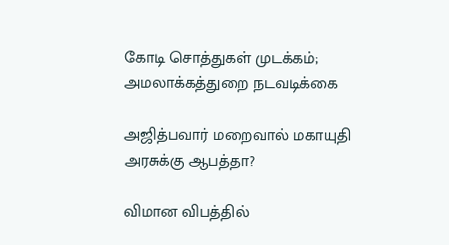கோடி சொத்துகள் முடக்கம்; அமலாக்கத்துறை நடவடிக்கை

அஜித்பவார் மறைவால் மகாயுதி அரசுக்கு ஆபத்தா?

விமான விபத்தில்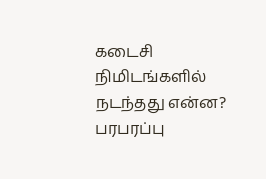கடைசி நிமிடங்களில் நடந்தது என்ன? பரபரப்பு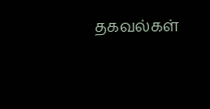தகவல்கள்